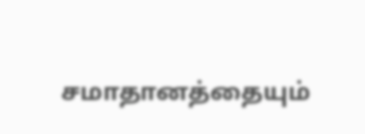சமாதானத்தையும்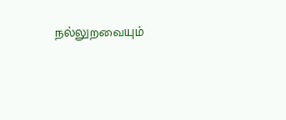நல்லுறவையும்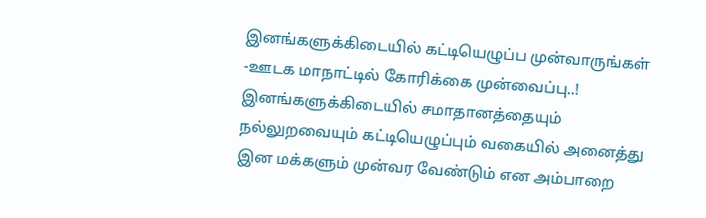இனங்களுக்கிடையில் கட்டியெழுப்ப முன்வாருங்கள் -ஊடக மாநாட்டில் கோரிக்கை முன்வைப்பு..!
இனங்களுக்கிடையில் சமாதானத்தையும் நல்லுறவையும் கட்டியெழுப்பும் வகையில் அனைத்து இன மக்களும் முன்வர வேண்டும் என அம்பாறை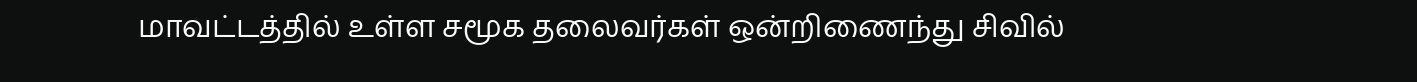மாவட்டத்தில் உள்ள சமூக தலைவர்கள் ஒன்றிணைந்து சிவில்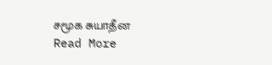சமூக சுயாதீன
Read More